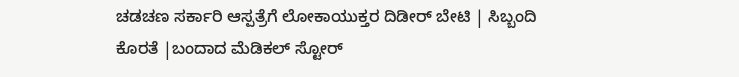ಚಡಚಣ ಸರ್ಕಾರಿ ಆಸ್ಪತ್ರೆಗೆ ಲೋಕಾಯುಕ್ತರ ದಿಡೀರ್ ಬೇಟಿ | ಸಿಬ್ಬಂದಿ ಕೊರತೆ |ಬಂದಾದ ಮೆಡಿಕಲ್ ಸ್ಟೋರ್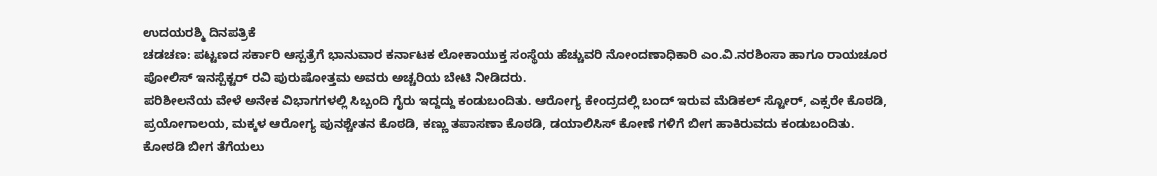ಉದಯರಶ್ಮಿ ದಿನಪತ್ರಿಕೆ
ಚಡಚಣ: ಪಟ್ಟಣದ ಸರ್ಕಾರಿ ಆಸ್ಪತ್ರೆಗೆ ಭಾನುವಾರ ಕರ್ನಾಟಕ ಲೋಕಾಯುಕ್ತ ಸಂಸ್ಥೆಯ ಹೆಚ್ಚುವರಿ ನೋಂದಣಾಧಿಕಾರಿ ಎಂ.ವಿ.ನರಶಿಂಸಾ ಹಾಗೂ ರಾಯಚೂರ ಪೋಲಿಸ್ ಇನಸ್ಪೆಕ್ಟರ್ ರವಿ ಪುರುಷೋತ್ತಮ ಅವರು ಅಚ್ಚರಿಯ ಬೇಟಿ ನೀಡಿದರು.
ಪರಿಶೀಲನೆಯ ವೇಳೆ ಅನೇಕ ವಿಭಾಗಗಳಲ್ಲಿ ಸಿಬ್ಬಂದಿ ಗೈರು ಇದ್ದದ್ದು ಕಂಡುಬಂದಿತು. ಆರೋಗ್ಯ ಕೇಂದ್ರದಲ್ಲಿ ಬಂದ್ ಇರುವ ಮೆಡಿಕಲ್ ಸ್ಟೋರ್, ಎಕ್ಸರೇ ಕೊಠಡಿ, ಪ್ರಯೋಗಾಲಯ, ಮಕ್ಕಳ ಆರೋಗ್ಯ ಪುನಶ್ಚೇತನ ಕೊಠಡಿ, ಕಣ್ಣು ತಪಾಸಣಾ ಕೊಠಡಿ, ಡಯಾಲಿಸಿಸ್ ಕೋಣೆ ಗಳಿಗೆ ಬೀಗ ಹಾಕಿರುವದು ಕಂಡುಬಂದಿತು.
ಕೋಠಡಿ ಬೀಗ ತೆಗೆಯಲು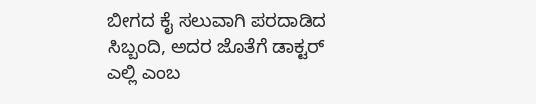ಬೀಗದ ಕೈ ಸಲುವಾಗಿ ಪರದಾಡಿದ ಸಿಬ್ಬಂದಿ, ಅದರ ಜೊತೆಗೆ ಡಾಕ್ಟರ್ ಎಲ್ಲಿ ಎಂಬ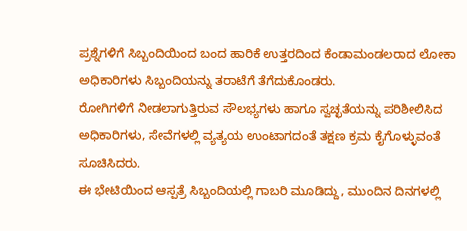ಪ್ರಶ್ನೆಗಳಿಗೆ ಸಿಬ್ಬಂದಿಯಿಂದ ಬಂದ ಹಾರಿಕೆ ಉತ್ತರದಿಂದ ಕೆಂಡಾಮಂಡಲರಾದ ಲೋಕಾ ಅಧಿಕಾರಿಗಳು ಸಿಬ್ಬಂದಿಯನ್ನು ತರಾಟೆಗೆ ತೆಗೆದುಕೊಂಡರು.
ರೋಗಿಗಳಿಗೆ ನೀಡಲಾಗುತ್ತಿರುವ ಸೌಲಭ್ಯಗಳು ಹಾಗೂ ಸ್ವಚ್ಛತೆಯನ್ನು ಪರಿಶೀಲಿಸಿದ ಅಧಿಕಾರಿಗಳು, ಸೇವೆಗಳಲ್ಲಿ ವ್ಯತ್ಯಯ ಉಂಟಾಗದಂತೆ ತಕ್ಷಣ ಕ್ರಮ ಕೈಗೊಳ್ಳುವಂತೆ ಸೂಚಿಸಿದರು.
ಈ ಭೇಟಿಯಿಂದ ಆಸ್ಪತ್ರೆ ಸಿಬ್ಬಂದಿಯಲ್ಲಿ ಗಾಬರಿ ಮೂಡಿದ್ದು, ಮುಂದಿನ ದಿನಗಳಲ್ಲಿ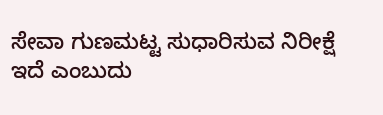ಸೇವಾ ಗುಣಮಟ್ಟ ಸುಧಾರಿಸುವ ನಿರೀಕ್ಷೆ ಇದೆ ಎಂಬುದು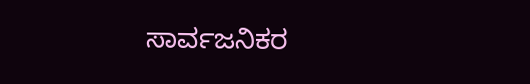ಸಾರ್ವಜನಿಕರ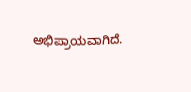ಅಭಿಪ್ರಾಯವಾಗಿದೆ.